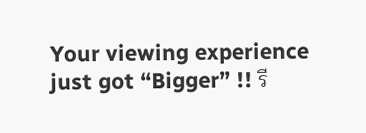Your viewing experience just got “Bigger” !! รี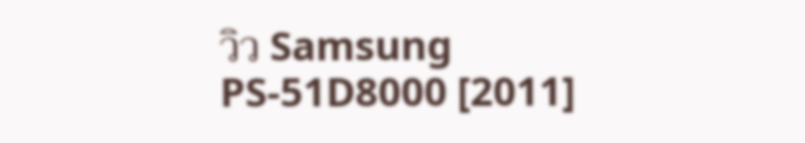วิว Samsung PS-51D8000 [2011]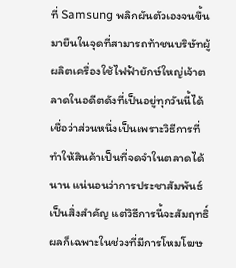ที่ Samsung พลิกผันตัวเองจนขึ้นมายืนในจุดที่สามารถท้าชนบริษัทผู้ผลิตเครื่องใช้ไฟฟ้ายักษ์ใหญ่เจ้าตลาดในอดีตดังที่เป็นอยู่ทุกวันนี้ได้ เชื่อว่าส่วนหนึ่งเป็นเพราะวิธีการที่ทำให้สินค้าเป็นที่จดจำในตลาดได้นาน แน่นอนว่าการประชาสัมพันธ์เป็นสิ่งสำคัญ แต่วิธีการนี้จะสัมฤทธิ์ผลก็เฉพาะในช่วงที่มีการโหมโฆษ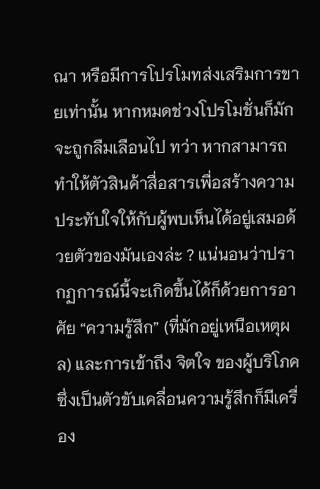ณา หรือมีการโปรโมทส่งเสริมการขายเท่านั้น หากหมดช่วงโปรโมชั่นก็มักจะถูกลืมเลือนไป ทว่า หากสามารถทำให้ตัวสินค้าสื่อสารเพื่อสร้างความประทับใจให้กับผู้พบเห็นได้อยู่เสมอด้วยตัวของมันเองล่ะ ? แน่นอนว่าปรากฏการณ์นี้จะเกิดขึ้นได้ก็ด้วยการอาศัย “ความรู้สึก” (ที่มักอยู่เหนือเหตุผล) และการเข้าถึง จิตใจ ของผู้บริโภคซึ่งเป็นตัวขับเคลื่อนความรู้สึกก็มีเครื่อง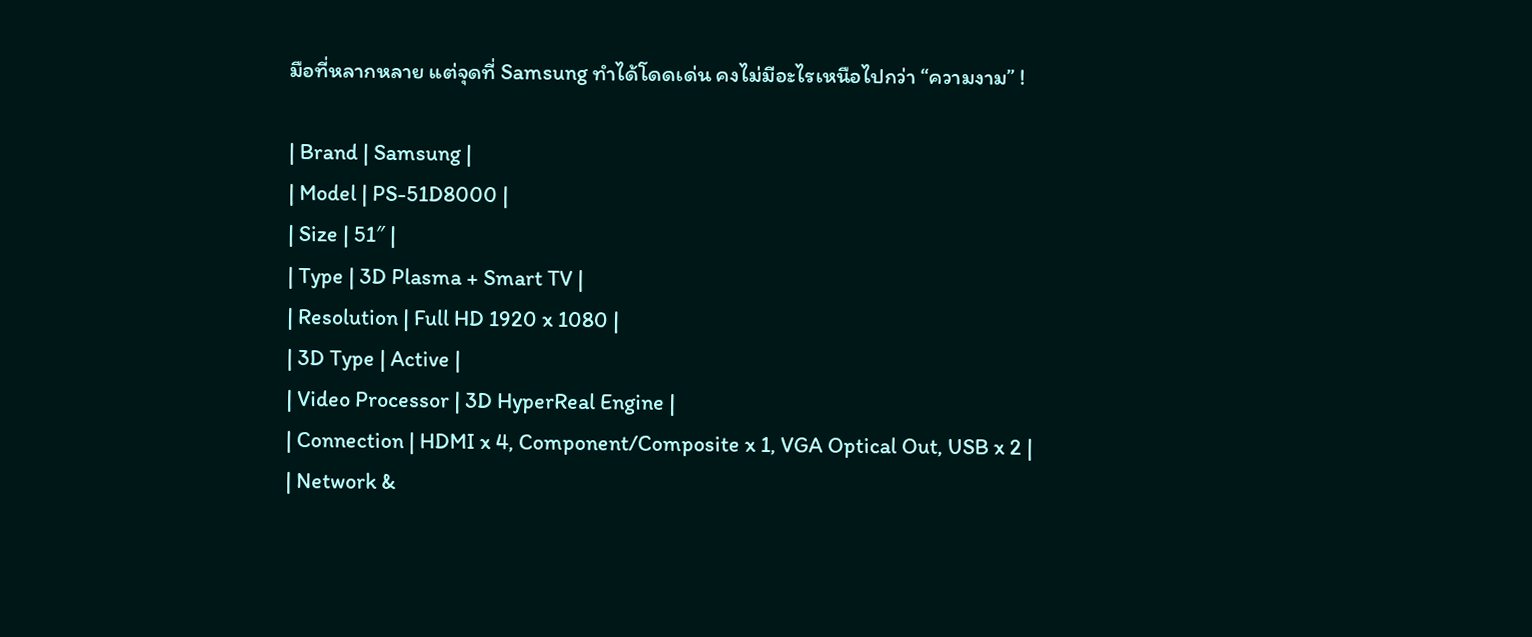มือที่หลากหลาย แต่จุดที่ Samsung ทำได้โดดเด่น คงไม่มีอะไรเหนือไปกว่า “ความงาม” !

| Brand | Samsung |
| Model | PS-51D8000 |
| Size | 51″ |
| Type | 3D Plasma + Smart TV |
| Resolution | Full HD 1920 x 1080 |
| 3D Type | Active |
| Video Processor | 3D HyperReal Engine |
| Connection | HDMI x 4, Component/Composite x 1, VGA Optical Out, USB x 2 |
| Network &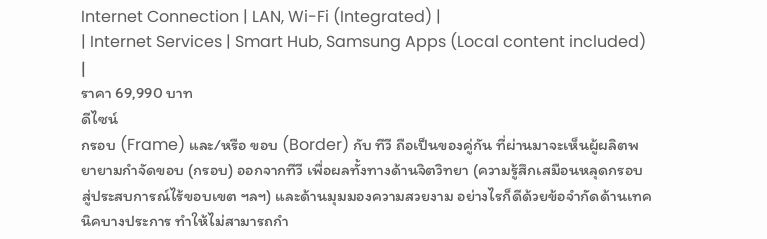Internet Connection | LAN, Wi-Fi (Integrated) |
| Internet Services | Smart Hub, Samsung Apps (Local content included) |
ราคา 69,990 บาท
ดีไซน์
กรอบ (Frame) และ/หรือ ขอบ (Border) กับ ทีวี ถือเป็นของคู่กัน ที่ผ่านมาจะเห็นผู้ผลิตพยายามกำจัดขอบ (กรอบ) ออกจากทีวี เพื่อผลทั้งทางด้านจิตวิทยา (ความรู้สึกเสมือนหลุดกรอบ สู่ประสบการณ์ไร้ขอบเขต ฯลฯ) และด้านมุมมองความสวยงาม อย่างไรก็ดีด้วยข้อจำกัดด้านเทคนิคบางประการ ทำให้ไม่สามารถกำ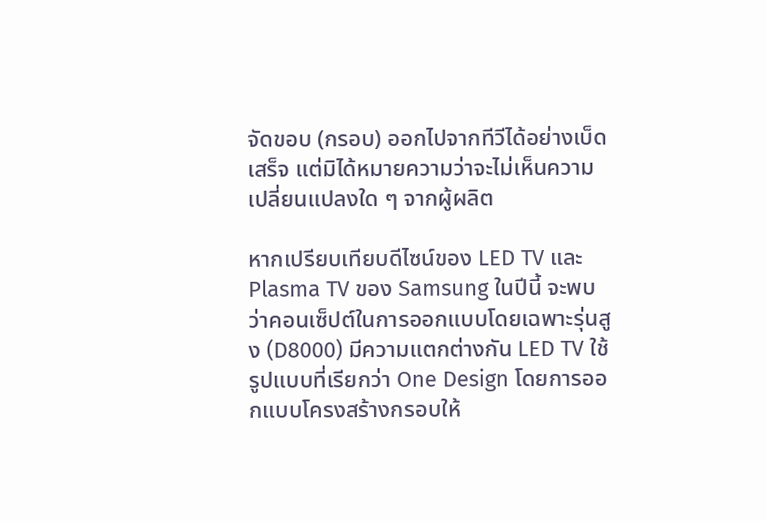จัดขอบ (กรอบ) ออกไปจากทีวีได้อย่างเบ็ดเสร็จ แต่มิได้หมายความว่าจะไม่เห็นความเปลี่ยนแปลงใด ๆ จากผู้ผลิต

หากเปรียบเทียบดีไซน์ของ LED TV และ Plasma TV ของ Samsung ในปีนี้ จะพบว่าคอนเซ็ปต์ในการออกแบบโดยเฉพาะรุ่นสูง (D8000) มีความแตกต่างกัน LED TV ใช้รูปแบบที่เรียกว่า One Design โดยการออกแบบโครงสร้างกรอบให้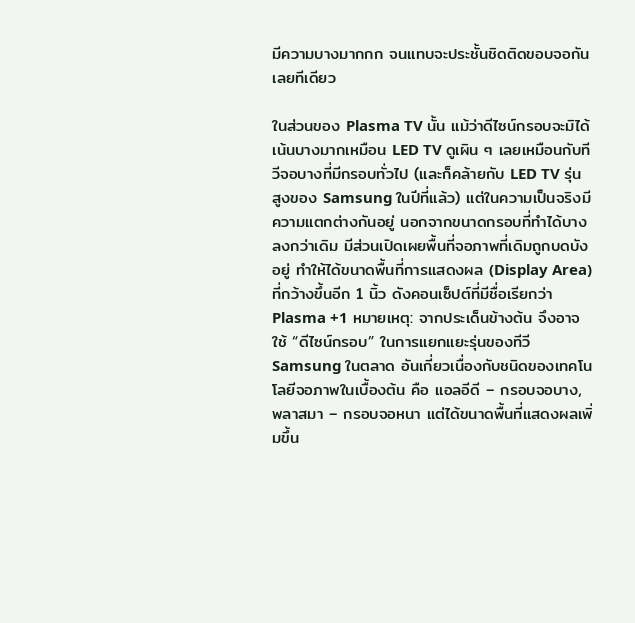มีความบางมากกก จนแทบจะประชั้นชิดติดขอบจอกันเลยทีเดียว

ในส่วนของ Plasma TV นั้น แม้ว่าดีไซน์กรอบจะมิได้เน้นบางมากเหมือน LED TV ดูเผิน ๆ เลยเหมือนกับทีวีจอบางที่มีกรอบทั่วไป (และก็คล้ายกับ LED TV รุ่นสูงของ Samsung ในปีที่แล้ว) แต่ในความเป็นจริงมีความแตกต่างกันอยู่ นอกจากขนาดกรอบที่ทำได้บางลงกว่าเดิม มีส่วนเปิดเผยพื้นที่จอภาพที่เดิมถูกบดบังอยู่ ทำให้ได้ขนาดพื้นที่การแสดงผล (Display Area) ที่กว้างขึ้นอีก 1 นิ้ว ดังคอนเซ็ปต์ที่มีชื่อเรียกว่า Plasma +1 หมายเหตุ: จากประเด็นข้างต้น จึงอาจใช้ “ดีไซน์กรอบ” ในการแยกแยะรุ่นของทีวี Samsung ในตลาด อันเกี่ยวเนื่องกับชนิดของเทคโนโลยีจอภาพในเบื้องต้น คือ แอลอีดี – กรอบจอบาง, พลาสมา – กรอบจอหนา แต่ได้ขนาดพื้นที่แสดงผลเพิ่มขึ้น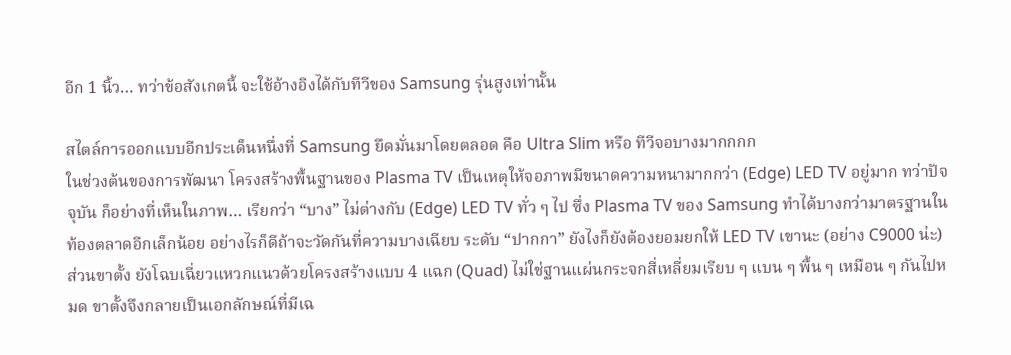อีก 1 นิ้ว… ทว่าข้อสังเกตนี้ จะใช้อ้างอิงได้กับทีวีของ Samsung รุ่นสูงเท่านั้น

สไตล์การออกแบบอีกประเด็นหนึ่งที่ Samsung ยึดมั่นมาโดยตลอด คือ Ultra Slim หรือ ทีวีจอบางมากกกก
ในช่วงต้นของการพัฒนา โครงสร้างพื้นฐานของ Plasma TV เป็นเหตุให้จอภาพมีขนาดความหนามากกว่า (Edge) LED TV อยู่มาก ทว่าปัจจุบัน ก็อย่างที่เห็นในภาพ… เรียกว่า “บาง” ไม่ต่างกับ (Edge) LED TV ทั่ว ๆ ไป ซึ่ง Plasma TV ของ Samsung ทำได้บางกว่ามาตรฐานในท้องตลาดอีกเล็กน้อย อย่างไรก็ดีถ้าจะวัดกันที่ความบางเฉียบ ระดับ “ปากกา” ยังไงก็ยังต้องยอมยกให้ LED TV เขานะ (อย่าง C9000 น่ะ)
ส่วนขาตั้ง ยังโฉบเฉี่ยวแหวกแนวด้วยโครงสร้างแบบ 4 แฉก (Quad) ไม่ใช่ฐานแผ่นกระจกสี่เหลี่ยมเรียบ ๆ แบน ๆ พื้น ๆ เหมือน ๆ กันไปหมด ขาตั้งจึงกลายเป็นเอกลักษณ์ที่มีเฉ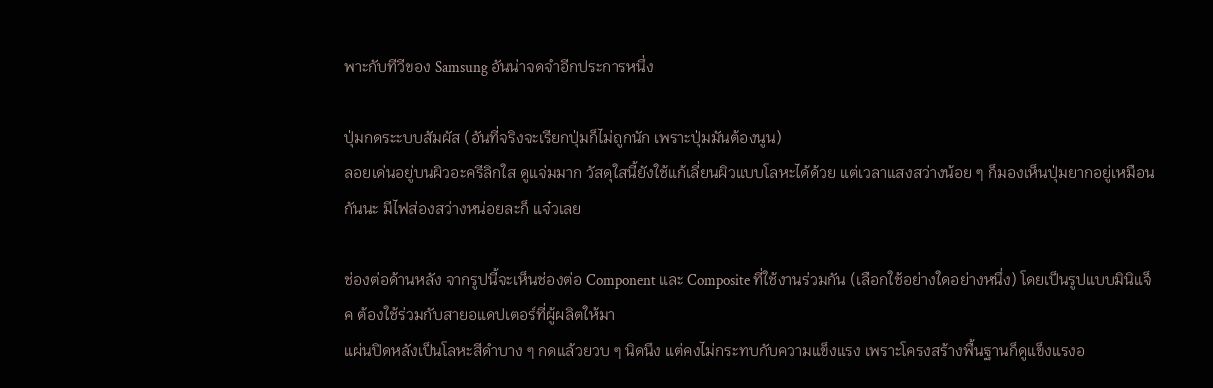พาะกับทีวีของ Samsung อันน่าจดจำอีกประการหนึ่ง

ปุ่มกดระะบบสัมผัส (อันที่จริงจะเรียกปุ่มก็ไม่ถูกนัก เพราะปุ่มมันต้องนูน)
ลอยเด่นอยู่บนผิวอะครีลิกใส ดูแจ่มมาก วัสดุใสนี้ยังใช้แก้เลี่ยนผิวแบบโลหะได้ด้วย แต่เวลาแสงสว่างน้อย ๆ ก็มองเห็นปุ่มยากอยู่เหมือนกันนะ มีไฟส่องสว่างหน่อยละก็ แจ๋วเลย

ช่องต่อด้านหลัง จากรูปนี้จะเห็นช่องต่อ Component และ Composite ที่ใช้งานร่วมกัน (เลือกใช้อย่างใดอย่างหนึ่ง) โดยเป็นรูปแบบมินิแจ็ค ต้องใช้ร่วมกับสายอแดปเตอร์ที่ผู้ผลิตให้มา
แผ่นปิดหลังเป็นโลหะสีดำบาง ๆ กดแล้วยวบ ๆ นิดนึง แต่คงไม่กระทบกับความแข็งแรง เพราะโครงสร้างพื้นฐานก็ดูแข็งแรงอ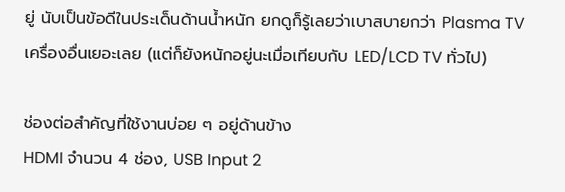ยู่ นับเป็นข้อดีในประเด็นด้านน้ำหนัก ยกดูก็รู้เลยว่าเบาสบายกว่า Plasma TV เครื่องอื่นเยอะเลย (แต่ก็ยังหนักอยู่นะเมื่อเทียบกับ LED/LCD TV ทั่วไป)

ช่องต่อสำคัญที่ใช้งานบ่อย ๆ อยู่ด้านข้าง
HDMI จำนวน 4 ช่อง, USB Input 2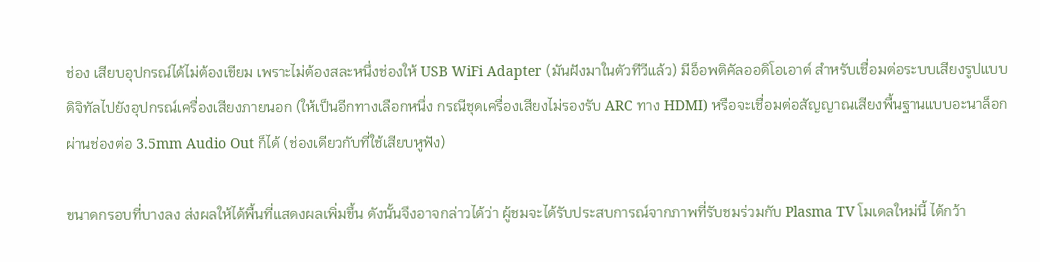ช่อง เสียบอุปกรณ์ได้ไม่ต้องเขียม เพราะไม่ต้องสละหนึ่งช่องให้ USB WiFi Adapter (มันฝังมาในตัวทีวีแล้ว) มีอ็อพติคัลออดิโอเอาต์ สำหรับเชื่อมต่อระบบเสียงรูปแบบดิจิทัลไปยังอุปกรณ์เครื่องเสียงภายนอก (ให้เป็นอีกทางเลือกหนึ่ง กรณีชุดเครื่องเสียงไม่รองรับ ARC ทาง HDMI) หรือจะเชื่อมต่อสัญญาณเสียงพื้นฐานแบบอะนาล็อกผ่านช่องต่อ 3.5mm Audio Out ก็ได้ (ช่องเดียวกับที่ใช้เสียบหูฟัง)

ขนาดกรอบที่บางลง ส่งผลให้ได้พื้นที่แสดงผลเพิ่มขึ้น ดังนั้นจึงอาจกล่าวได้ว่า ผู้ชมจะได้รับประสบการณ์จากภาพที่รับชมร่วมกับ Plasma TV โมเดลใหม่นี้ ได้กว้า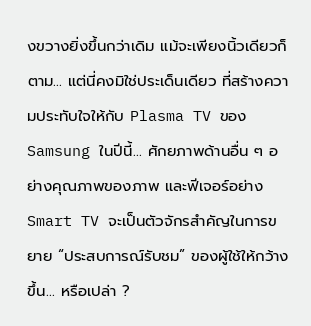งขวางยิ่งขึ้นกว่าเดิม แม้จะเพียงนิ้วเดียวก็ตาม… แต่นี่คงมิใช่ประเด็นเดียว ที่สร้างความประทับใจให้กับ Plasma TV ของ Samsung ในปีนี้… ศักยภาพด้านอื่น ๆ อย่างคุณภาพของภาพ และฟีเจอร์อย่าง Smart TV จะเป็นตัวจักรสำคัญในการขยาย “ประสบการณ์รับชม” ของผู้ใช้ให้กว้างขึ้น… หรือเปล่า ?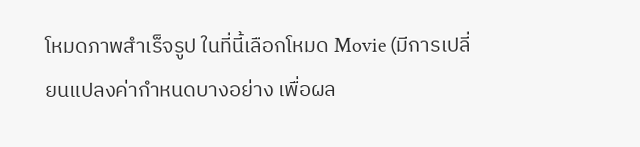โหมดภาพสำเร็จรูป ในที่นี้เลือกโหมด Movie (มีการเปลี่ยนแปลงค่ากำหนดบางอย่าง เพื่อผล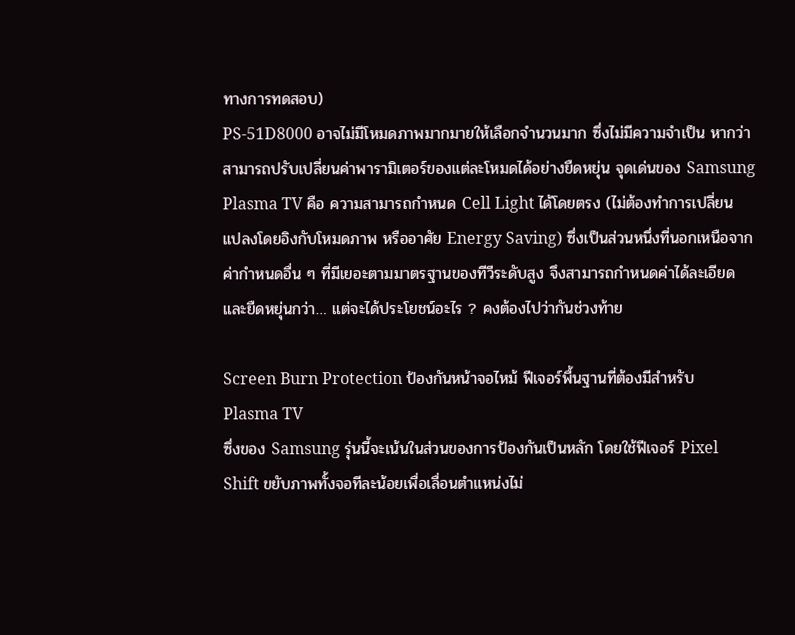ทางการทดสอบ)
PS-51D8000 อาจไม่มีโหมดภาพมากมายให้เลือกจำนวนมาก ซึ่งไม่มีความจำเป็น หากว่าสามารถปรับเปลี่ยนค่าพารามิเตอร์ของแต่ละโหมดได้อย่างยืดหยุ่น จุดเด่นของ Samsung Plasma TV คือ ความสามารถกำหนด Cell Light ได้โดยตรง (ไม่ต้องทำการเปลี่ยนแปลงโดยอิงกับโหมดภาพ หรืออาศัย Energy Saving) ซึ่งเป็นส่วนหนึ่งที่นอกเหนือจากค่ากำหนดอื่น ๆ ที่มีเยอะตามมาตรฐานของทีวีระดับสูง จึงสามารถกำหนดค่าได้ละเอียด และยืดหยุ่นกว่า… แต่จะได้ประโยชน์อะไร ? คงต้องไปว่ากันช่วงท้าย

Screen Burn Protection ป้องกันหน้าจอไหม้ ฟีเจอร์พื้นฐานที่ต้องมีสำหรับ Plasma TV
ซึ่งของ Samsung รุ่นนี้จะเน้นในส่วนของการป้องกันเป็นหลัก โดยใช้ฟีเจอร์ Pixel Shift ขยับภาพทั้งจอทีละน้อยเพื่อเลื่อนตำแหน่งไม่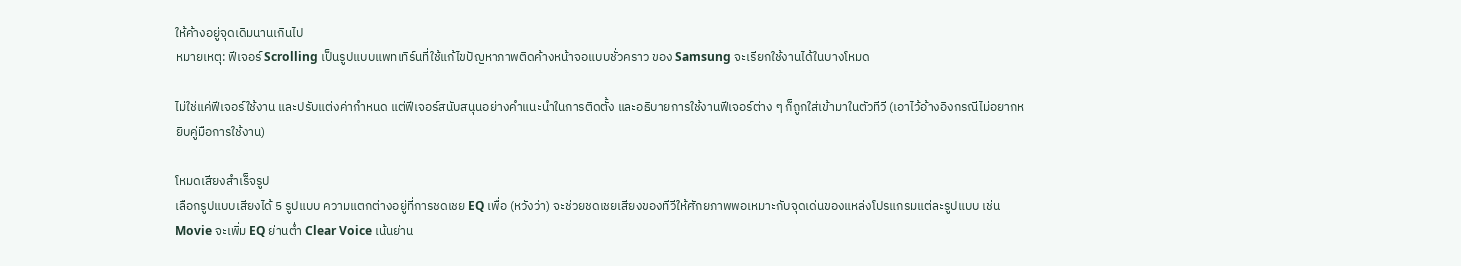ให้ค้างอยู่จุดเดิมนานเกินไป
หมายเหตุ: ฟีเจอร์ Scrolling เป็นรูปแบบแพทเทิร์นที่ใช้แก้ไขปัญหาภาพติดค้างหน้าจอแบบชั่วคราว ของ Samsung จะเรียกใช้งานได้ในบางโหมด

ไม่ใช่แค่ฟีเจอร์ใช้งาน และปรับแต่งค่ากำหนด แต่ฟีเจอร์สนับสนุนอย่างคำแนะนำในการติดตั้ง และอธิบายการใช้งานฟีเจอร์ต่าง ๆ ก็ถูกใส่เข้ามาในตัวทีวี (เอาไว้อ้างอิงกรณีไม่อยากหยิบคู่มือการใช้งาน)

โหมดเสียงสำเร็จรูป
เลือกรูปแบบเสียงได้ 5 รูปแบบ ความแตกต่างอยู่ที่การชดเชย EQ เพื่อ (หวังว่า) จะช่วยชดเชยเสียงของทีวีให้ศักยภาพพอเหมาะกับจุดเด่นของแหล่งโปรแกรมแต่ละรูปแบบ เช่น Movie จะเพิ่ม EQ ย่านต่ำ Clear Voice เน้นย่าน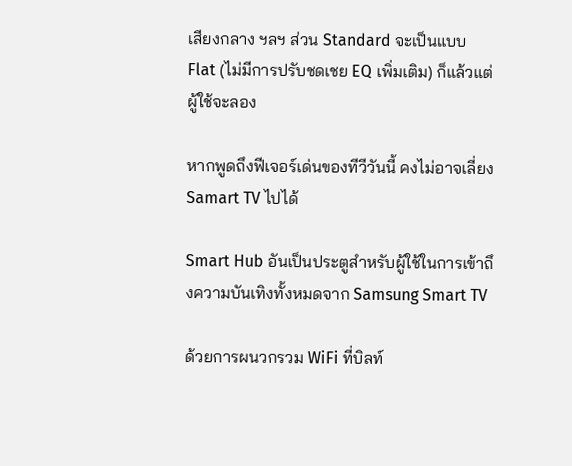เสียงกลาง ฯลฯ ส่วน Standard จะเป็นแบบ Flat (ไม่มีการปรับชดเชย EQ เพิ่มเติม) ก็แล้วแต่ผู้ใช้จะลอง

หากพูดถึงฟีเจอร์เด่นของทีวีวันนี้ คงไม่อาจเลี่ยง Samart TV ไปได้

Smart Hub อันเป็นประตูสำหรับผู้ใช้ในการเข้าถึงความบันเทิงทั้งหมดจาก Samsung Smart TV

ด้วยการผนวกรวม WiFi ที่บิลท์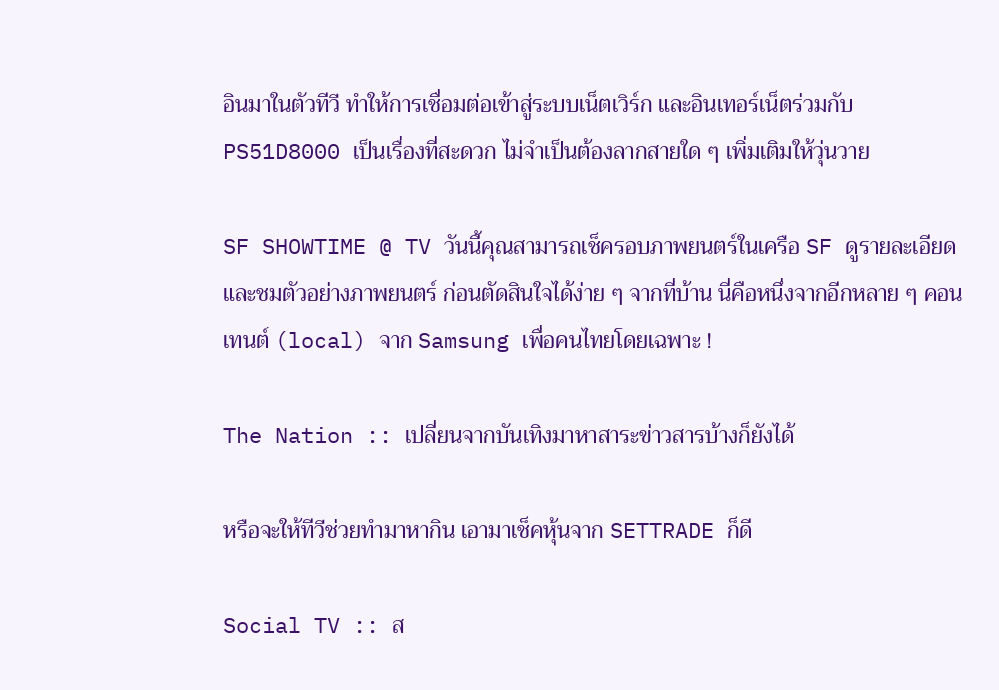อินมาในตัวทีวี ทำให้การเชื่อมต่อเข้าสู่ระบบเน็ตเวิร์ก และอินเทอร์เน็ตร่วมกับ PS51D8000 เป็นเรื่องที่สะดวก ไม่จำเป็นต้องลากสายใด ๆ เพิ่มเติมให้วุ่นวาย

SF SHOWTIME @ TV วันนี้คุณสามารถเช็ครอบภาพยนตร์ในเครือ SF ดูรายละเอียดและชมตัวอย่างภาพยนตร์ ก่อนตัดสินใจได้ง่าย ๆ จากที่บ้าน นี่คือหนึ่งจากอีกหลาย ๆ คอนเทนต์ (local) จาก Samsung เพื่อคนไทยโดยเฉพาะ !

The Nation :: เปลี่ยนจากบันเทิงมาหาสาระข่าวสารบ้างก็ยังได้

หรือจะให้ทีวีช่วยทำมาหากิน เอามาเช็คหุ้นจาก SETTRADE ก็ดี

Social TV :: ส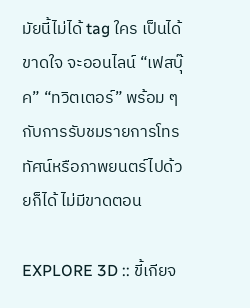มัยนี้ไม่ได้ tag ใคร เป็นได้ขาดใจ จะออนไลน์ “เฟสบุ๊ค” “ทวิตเตอร์” พร้อม ๆ กับการรับชมรายการโทรทัศน์หรือภาพยนตร์ไปด้วยก็ได้ ไม่มีขาดตอน

EXPLORE 3D :: ขี้เกียจ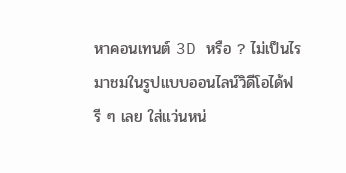หาคอนเทนต์ 3D หรือ ? ไม่เป็นไร มาชมในรูปแบบออนไลน์วิดีโอได้ฟรี ๆ เลย ใส่แว่นหน่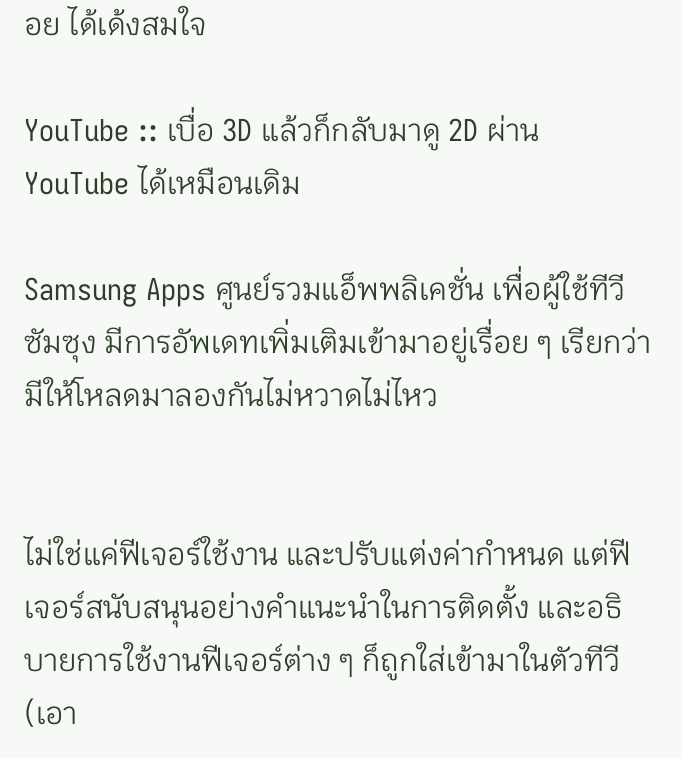อย ได้เด้งสมใจ

YouTube :: เบื่อ 3D แล้วก็กลับมาดู 2D ผ่าน YouTube ได้เหมือนเดิม

Samsung Apps ศูนย์รวมแอ็พพลิเคชั่น เพื่อผู้ใช้ทีวีซัมซุง มีการอัพเดทเพิ่มเติมเข้ามาอยู่เรื่อย ๆ เรียกว่ามีให้โหลดมาลองกันไม่หวาดไม่ไหว


ไม่ใช่แค่ฟีเจอร์ใช้งาน และปรับแต่งค่ากำหนด แต่ฟีเจอร์สนับสนุนอย่างคำแนะนำในการติดตั้ง และอธิบายการใช้งานฟีเจอร์ต่าง ๆ ก็ถูกใส่เข้ามาในตัวทีวี (เอา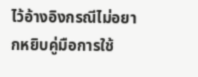ไว้อ้างอิงกรณีไม่อยากหยิบคู่มือการใช้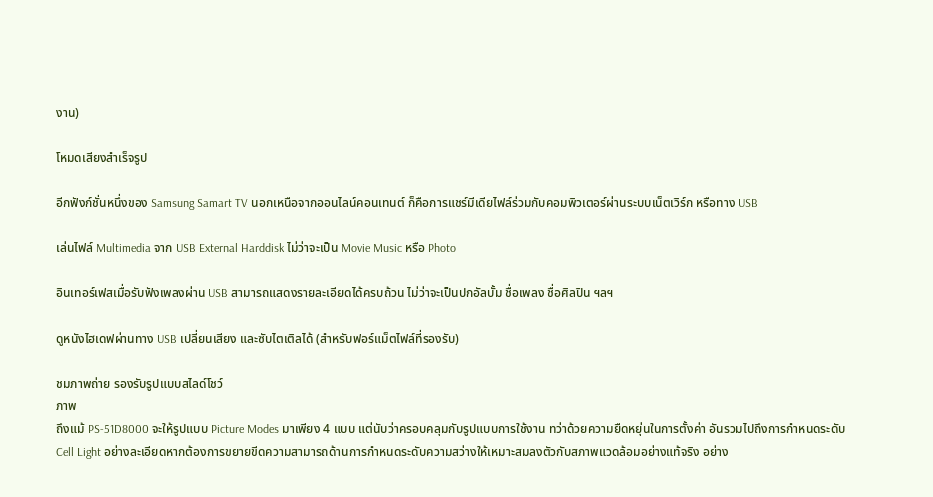งาน)

โหมดเสียงสำเร็จรูป

อีกฟังก์ชั่นหนึ่งของ Samsung Samart TV นอกเหนือจากออนไลน์คอนเทนต์ ก็คือการแชร์มีเดียไฟล์ร่วมกับคอมพิวเตอร์ผ่านระบบเน็ตเวิร์ก หรือทาง USB

เล่นไฟล์ Multimedia จาก USB External Harddisk ไม่ว่าจะเป็น Movie Music หรือ Photo

อินเทอร์เฟสเมื่อรับฟังเพลงผ่าน USB สามารถแสดงรายละเอียดได้ครบถ้วน ไม่ว่าจะเป็นปกอัลบั้ม ชื่อเพลง ชื่อศิลปิน ฯลฯ

ดูหนังไฮเดฟผ่านทาง USB เปลี่ยนเสียง และซับไตเติลได้ (สำหรับฟอร์แม็ตไฟล์ที่รองรับ)

ชมภาพถ่าย รองรับรูปแบบสไลด์โชว์
ภาพ
ถึงแม้ PS-51D8000 จะให้รูปแบบ Picture Modes มาเพียง 4 แบบ แต่นับว่าครอบคลุมกับรูปแบบการใช้งาน ทว่าด้วยความยืดหยุ่นในการตั้งค่า อันรวมไปถึงการกำหนดระดับ Cell Light อย่างละเอียดหากต้องการขยายขีดความสามารถด้านการกำหนดระดับความสว่างให้เหมาะสมลงตัวกับสภาพแวดล้อมอย่างแท้จริง อย่าง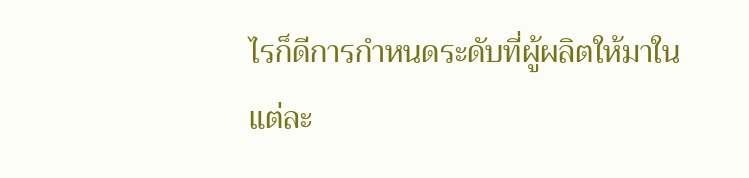ไรก็ดีการกำหนดระดับที่ผู้ผลิตให้มาในแต่ละ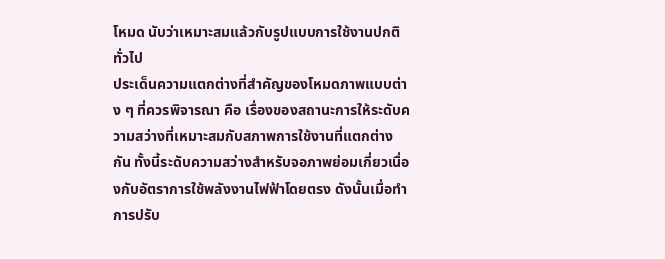โหมด นับว่าเหมาะสมแล้วกับรูปแบบการใช้งานปกติทั่วไป
ประเด็นความแตกต่างที่สำคัญของโหมดภาพแบบต่าง ๆ ที่ควรพิจารณา คือ เรื่องของสถานะการให้ระดับความสว่างที่เหมาะสมกับสภาพการใช้งานที่แตกต่างกัน ทั้งนี้ระดับความสว่างสำหรับจอภาพย่อมเกี่ยวเนื่องกับอัตราการใช้พลังงานไฟฟ้าโดยตรง ดังนั้นเมื่อทำการปรับ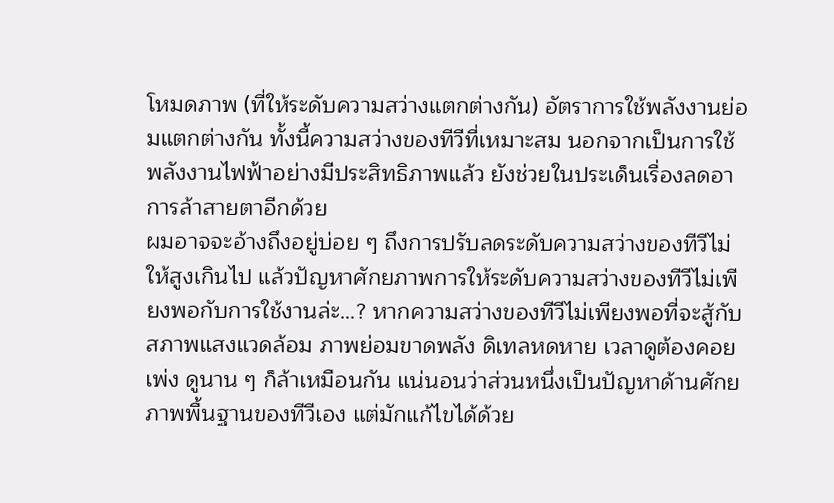โหมดภาพ (ที่ให้ระดับความสว่างแตกต่างกัน) อัตราการใช้พลังงานย่อมแตกต่างกัน ทั้งนี้ความสว่างของทีวีที่เหมาะสม นอกจากเป็นการใช้พลังงานไฟฟ้าอย่างมีประสิทธิภาพแล้ว ยังช่วยในประเด็นเรื่องลดอาการล้าสายตาอีกด้วย
ผมอาจจะอ้างถึงอยู่บ่อย ๆ ถึงการปรับลดระดับความสว่างของทีวีไม่ให้สูงเกินไป แล้วปัญหาศักยภาพการให้ระดับความสว่างของทีวีไม่เพียงพอกับการใช้งานล่ะ…? หากความสว่างของทีวีไม่เพียงพอที่จะสู้กับสภาพแสงแวดล้อม ภาพย่อมขาดพลัง ดิเทลหดหาย เวลาดูต้องคอยเพ่ง ดูนาน ๆ ก็ล้าเหมือนกัน แน่นอนว่าส่วนหนึ่งเป็นปัญหาด้านศักยภาพพื้นฐานของทีวีเอง แต่มักแก้ไขได้ด้วย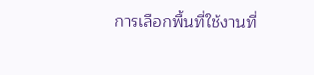การเลือกพื้นที่ใช้งานที่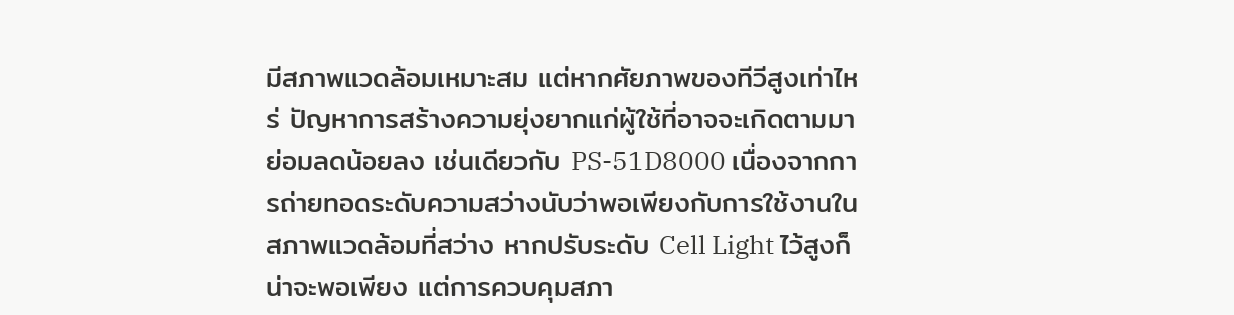มีสภาพแวดล้อมเหมาะสม แต่หากศัยภาพของทีวีสูงเท่าไหร่ ปัญหาการสร้างความยุ่งยากแก่ผู้ใช้ที่อาจจะเกิดตามมาย่อมลดน้อยลง เช่นเดียวกับ PS-51D8000 เนื่องจากการถ่ายทอดระดับความสว่างนับว่าพอเพียงกับการใช้งานในสภาพแวดล้อมที่สว่าง หากปรับระดับ Cell Light ไว้สูงก็น่าจะพอเพียง แต่การควบคุมสภา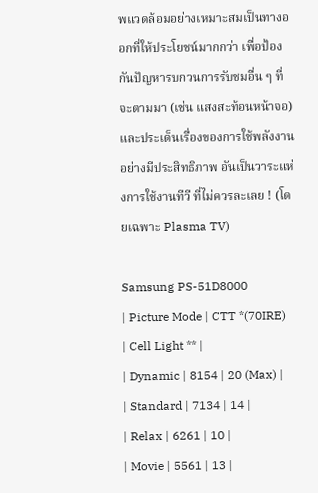พแวดล้อมอย่างเหมาะสมเป็นทางออกที่ให้ประโยชน์มากกว่า เพื่อป้องกันปัญหารบกวนการรับชมอื่น ๆ ที่จะตามมา (เช่น แสงสะท้อนหน้าจอ) และประเด็นเรื่องของการใช้พลังงานอย่างมีประสิทธิภาพ อันเป็นวาระแห่งการใช้งานทีวี ที่ไม่ควรละเลย ! (โดยเฉพาะ Plasma TV)

Samsung PS-51D8000
| Picture Mode | CTT *(70IRE) | Cell Light ** |
| Dynamic | 8154 | 20 (Max) |
| Standard | 7134 | 14 |
| Relax | 6261 | 10 |
| Movie | 5561 | 13 |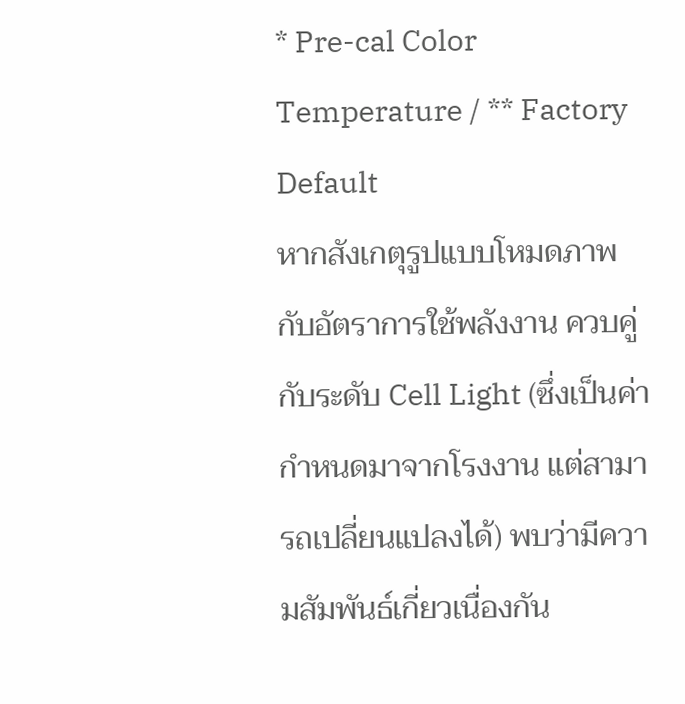* Pre-cal Color Temperature / ** Factory Default
หากสังเกตุรูปแบบโหมดภาพ กับอัตราการใช้พลังงาน ควบคู่กับระดับ Cell Light (ซึ่งเป็นค่ากำหนดมาจากโรงงาน แต่สามารถเปลี่ยนแปลงได้) พบว่ามีความสัมพันธ์เกี่ยวเนื่องกัน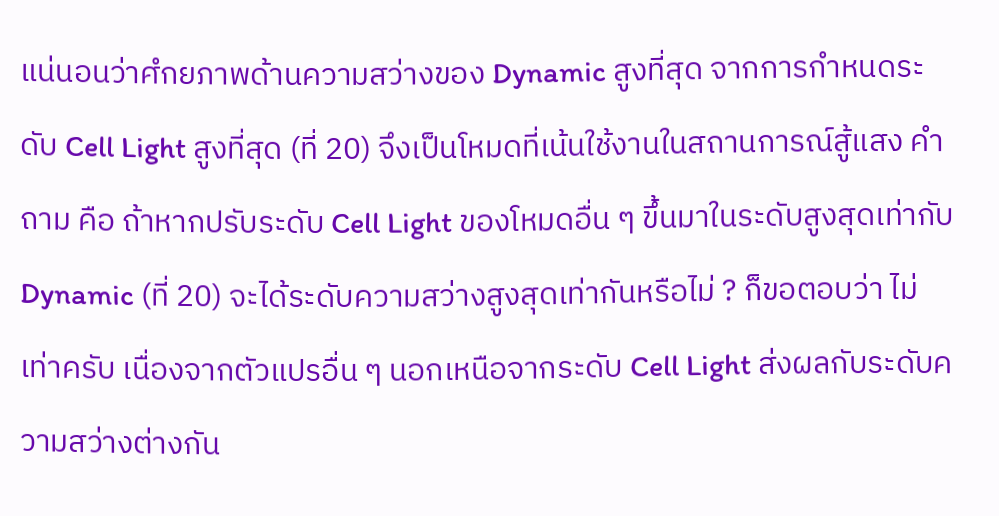แน่นอนว่าศํกยภาพด้านความสว่างของ Dynamic สูงที่สุด จากการกำหนดระดับ Cell Light สูงที่สุด (ที่ 20) จึงเป็นโหมดที่เน้นใช้งานในสถานการณ์สู้แสง คำถาม คือ ถ้าหากปรับระดับ Cell Light ของโหมดอื่น ๆ ขึ้นมาในระดับสูงสุดเท่ากับ Dynamic (ที่ 20) จะได้ระดับความสว่างสูงสุดเท่ากันหรือไม่ ? ก็ขอตอบว่า ไม่เท่าครับ เนื่องจากตัวแปรอื่น ๆ นอกเหนือจากระดับ Cell Light ส่งผลกับระดับความสว่างต่างกัน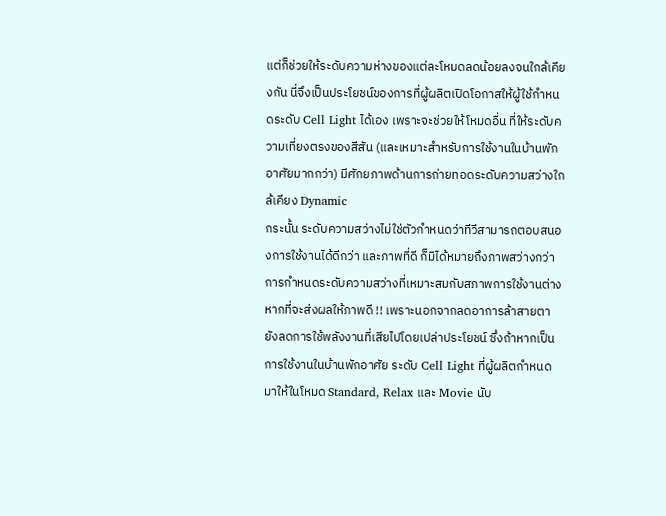แต่ก็ช่วยให้ระดับความห่างของแต่ละโหมดลดน้อยลงจนใกล้เคียงกัน นี่จึงเป็นประโยชน์ของการที่ผู้ผลิตเปิดโอกาสให้ผู้ใช้กำหนดระดับ Cell Light ได้เอง เพราะจะช่วยให้โหมดอื่น ที่ให้ระดับความเที่ยงตรงของสีสัน (และเหมาะสำหรับการใช้งานในบ้านพักอาศัยมากกว่า) มีศักยภาพด้านการถ่ายทอดระดับความสว่างใกล้เคียง Dynamic
กระนั้น ระดับความสว่างไม่ใช่ตัวกำหนดว่าทีวีสามารถตอบสนองการใช้งานได้ดีกว่า และภาพที่ดี ก็มิได้หมายถึงภาพสว่างกว่า การกำหนดระดับความสว่างที่เหมาะสมกับสภาพการใช้งานต่างหากที่จะส่งผลให้ภาพดี !! เพราะนอกจากลดอาการล้าสายตา ยังลดการใช้พลังงานที่เสียไปโดยเปล่าประโยชน์ ซึ่งถ้าหากเป็นการใช้งานในบ้านพักอาศัย ระดับ Cell Light ที่ผู้ผลิตกำหนดมาให้ในโหมด Standard, Relax และ Movie นับ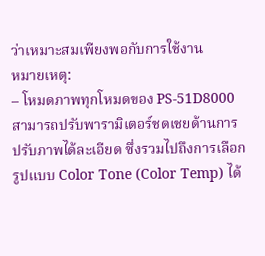ว่าเหมาะสมเพียงพอกับการใช้งาน
หมายเหตุ:
– โหมดภาพทุกโหมดของ PS-51D8000 สามารถปรับพารามิเตอร์ชดเชยด้านการปรับภาพได้ละเอียด ซึ่งรวมไปถึงการเลือกรูปแบบ Color Tone (Color Temp) ได้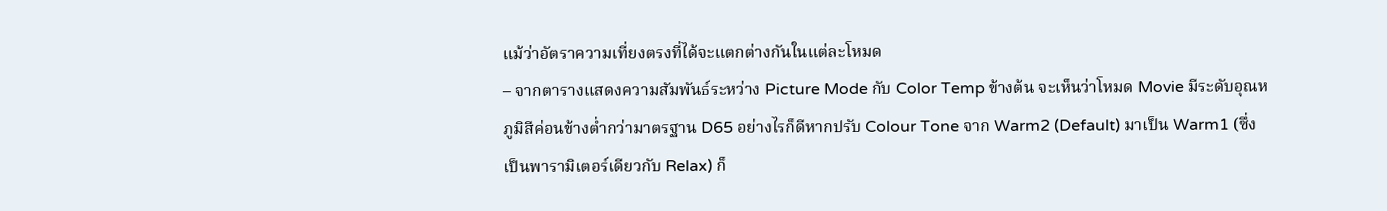แม้ว่าอัตราความเที่ยงตรงที่ได้จะแตกต่างกันในแต่ละโหมด
– จากตารางแสดงความสัมพันธ์ระหว่าง Picture Mode กับ Color Temp ข้างต้น จะเห็นว่าโหมด Movie มีระดับอุณหภูมิสีค่อนข้างต่ำกว่ามาตรฐาน D65 อย่างไรก็ดีหากปรับ Colour Tone จาก Warm2 (Default) มาเป็น Warm1 (ซึ่งเป็นพารามิเตอร์เดียวกับ Relax) ก็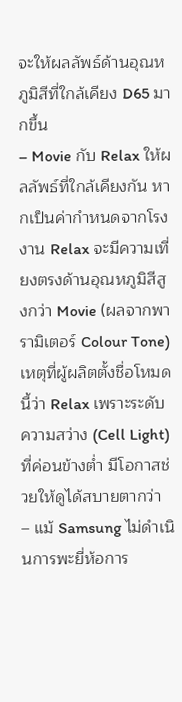จะให้ผลลัพธ์ด้านอุณหภูมิสีที่ใกล้เคียง D65 มากขึ้น
– Movie กับ Relax ให้ผลลัพธ์ที่ใกล้เคียงกัน หากเป็นค่ากำหนดจากโรงงาน Relax จะมีความเที่ยงตรงด้านอุณหภูมิสีสูงกว่า Movie (ผลจากพารามิเตอร์ Colour Tone) เหตุที่ผู้ผลิตตั้งชื่อโหมดนี้ว่า Relax เพราะระดับความสว่าง (Cell Light) ที่ค่อนข้างต่ำ มีโอกาสช่วยให้ดูได้สบายตากว่า
– แม้ Samsung ไม่ดำเนินการพะยี่ห้อการ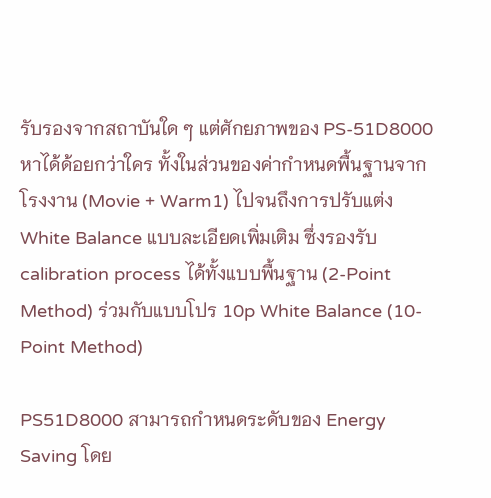รับรองจากสถาบันใด ๆ แต่ศักยภาพของ PS-51D8000 หาได้ด้อยกว่าใคร ทั้งในส่วนของค่ากำหนดพื้นฐานจากโรงงาน (Movie + Warm1) ไปจนถึงการปรับแต่ง White Balance แบบละเอียดเพิ่มเติม ซึ่งรองรับ calibration process ได้ทั้งแบบพื้นฐาน (2-Point Method) ร่วมกับแบบโปร 10p White Balance (10-Point Method)

PS51D8000 สามารถกำหนดระดับของ Energy Saving โดย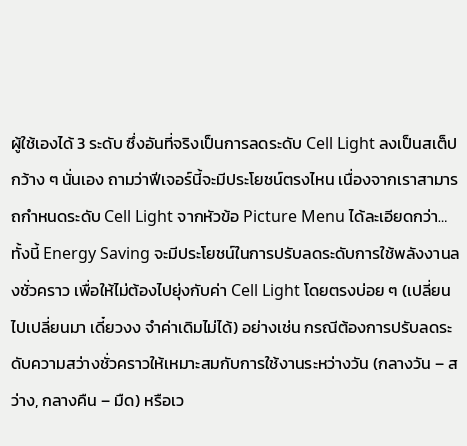ผู้ใช้เองได้ 3 ระดับ ซึ่งอันที่จริงเป็นการลดระดับ Cell Light ลงเป็นสเต็ปกว้าง ๆ นั่นเอง ถามว่าฟีเจอร์นี้จะมีประโยชน์ตรงไหน เนื่องจากเราสามารถกำหนดระดับ Cell Light จากหัวข้อ Picture Menu ได้ละเอียดกว่า…
ทั้งนี้ Energy Saving จะมีประโยชน์ในการปรับลดระดับการใช้พลังงานลงชั่วคราว เพื่อให้ไม่ต้องไปยุ่งกับค่า Cell Light โดยตรงบ่อย ๆ (เปลี่ยนไปเปลี่ยนมา เดี๋ยวงง จำค่าเดิมไม่ได้) อย่างเช่น กรณีต้องการปรับลดระดับความสว่างชั่วคราวให้เหมาะสมกับการใช้งานระหว่างวัน (กลางวัน – สว่าง, กลางคืน – มืด) หรือเว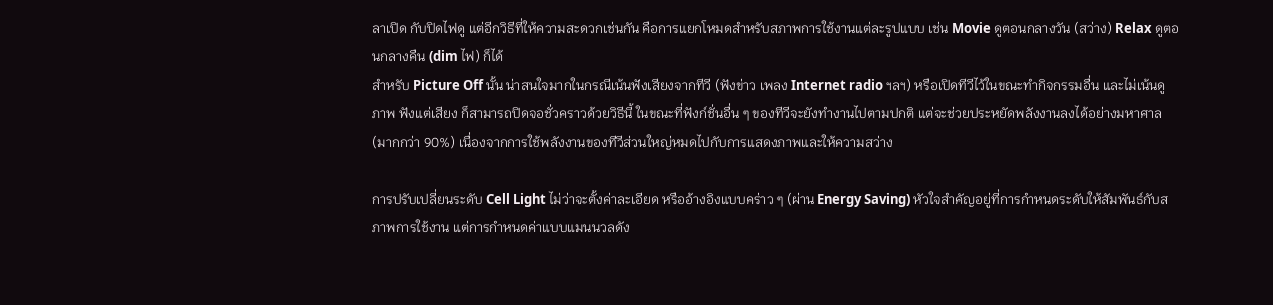ลาเปิด กับปิดไฟดู แต่อีกวิธีที่ให้ความสะดวกเช่นกัน คือการแยกโหมดสำหรับสภาพการใช้งานแต่ละรูปแบบ เช่น Movie ดูตอนกลางวัน (สว่าง) Relax ดูตอนกลางคืน (dim ไฟ) ก็ได้
สำหรับ Picture Off นั้น น่าสนใจมากในกรณีเน้นฟังเสียงจากทีวี (ฟังข่าว เพลง Internet radio ฯลฯ) หรือเปิดทีวีไว้ในขณะทำกิจกรรมอื่น และไม่เน้นดูภาพ ฟังแต่เสียง ก็สามารถปิดจอชั่วคราวด้วยวิธีนี้ ในขณะที่ฟังก์ชั่นอื่น ๆ ของทีวีจะยังทำงานไปตามปกติ แต่จะช่วยประหยัดพลังงานลงได้อย่างมหาศาล (มากกว่า 90%) เนื่องจากการใช้พลังงานของทีวีส่วนใหญ่หมดไปกับการแสดงภาพและให้ความสว่าง

การปรับเปลี่ยนระดับ Cell Light ไม่ว่าจะตั้งค่าละเอียด หรืออ้างอิงแบบคร่าว ๆ (ผ่าน Energy Saving) หัวใจสำคัญอยู่ที่การกำหนดระดับให้สัมพันธ์กับสภาพการใช้งาน แต่การกำหนดค่าแบบแมนนวลดัง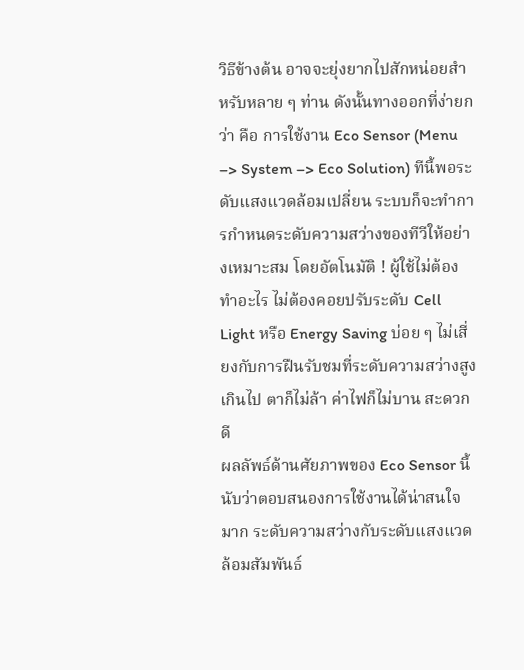วิธีข้างต้น อาจจะยุ่งยากไปสักหน่อยสำหรับหลาย ๆ ท่าน ดังนั้นทางออกที่ง่ายกว่า คือ การใช้งาน Eco Sensor (Menu –> System –> Eco Solution) ทีนี้พอระดับแสงแวดล้อมเปลี่ยน ระบบก็จะทำการกำหนดระดับความสว่างของทีวีให้อย่างเหมาะสม โดยอัตโนมัติ ! ผู้ใช้ไม่ต้องทำอะไร ไม่ต้องคอยปรับระดับ Cell Light หรือ Energy Saving บ่อย ๆ ไม่เสี่ยงกับการฝืนรับชมที่ระดับความสว่างสูงเกินไป ตาก็ไม่ล้า ค่าไฟก็ไม่บาน สะดวกดี
ผลลัพธ์ด้านศัยภาพของ Eco Sensor นี้ นับว่าตอบสนองการใช้งานได้น่าสนใจมาก ระดับความสว่างกับระดับแสงแวดล้อมสัมพันธ์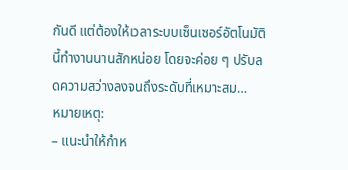กันดี แต่ต้องให้เวลาระบบเซ็นเซอร์อัตโนมัตินี้ทำงานนานสักหน่อย โดยจะค่อย ๆ ปรับลดความสว่างลงจนถึงระดับที่เหมาะสม…
หมายเหตุ:
– แนะนำให้กำห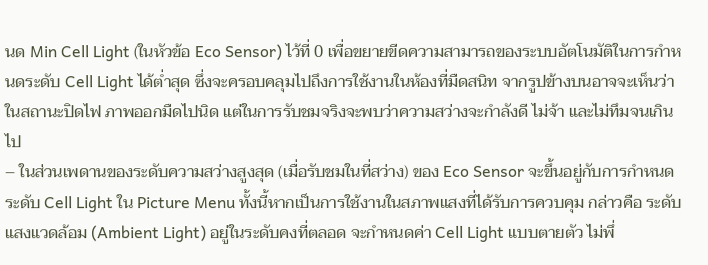นด Min Cell Light (ในหัวข้อ Eco Sensor) ไว้ที่ 0 เพื่อขยายขีดความสามารถของระบบอัตโนมัติในการกำหนดระดับ Cell Light ได้ต่ำสุด ซึ่งจะครอบคลุมไปถึงการใช้งานในห้องที่มืดสนิท จากรูปข้างบนอาจจะเห็นว่าในสถานะปิดไฟ ภาพออกมืดไปนิด แต่ในการรับชมจริงจะพบว่าความสว่างจะกำลังดี ไม่จ้า และไม่ทึมจนเกินไป
– ในส่วนเพดานของระดับความสว่างสูงสุด (เมื่อรับชมในที่สว่าง) ของ Eco Sensor จะขึ้นอยู่กับการกำหนดระดับ Cell Light ใน Picture Menu ทั้งนี้หากเป็นการใช้งานในสภาพแสงที่ได้รับการควบคุม กล่าวคือ ระดับแสงแวดล้อม (Ambient Light) อยู่ในระดับคงที่ตลอด จะกำหนดค่า Cell Light แบบตายตัว ไม่พึ่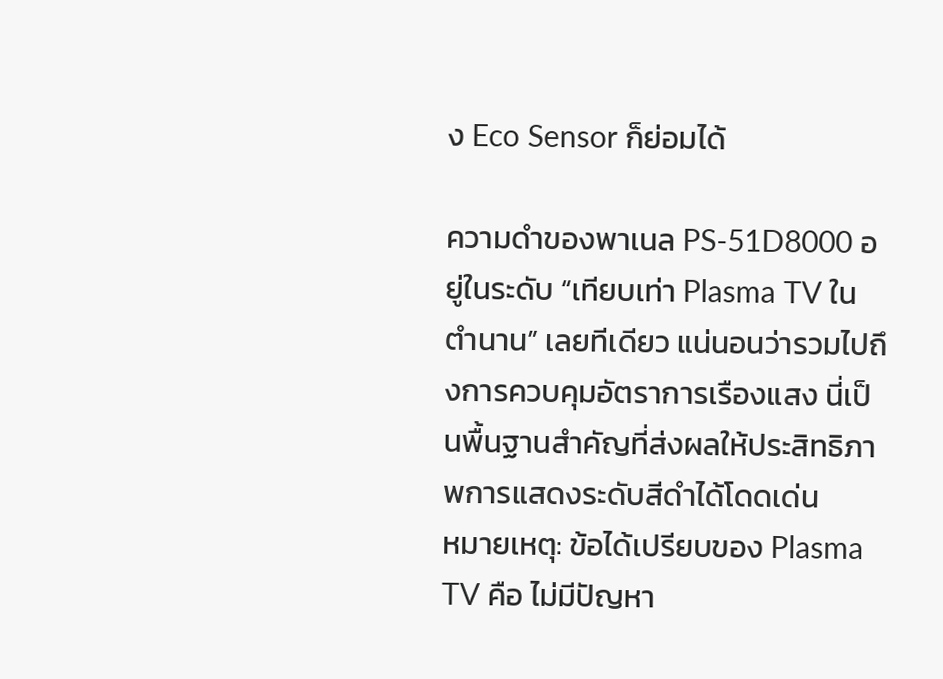ง Eco Sensor ก็ย่อมได้

ความดำของพาเนล PS-51D8000 อยู่ในระดับ “เทียบเท่า Plasma TV ในตำนาน” เลยทีเดียว แน่นอนว่ารวมไปถึงการควบคุมอัตราการเรืองแสง นี่เป็นพื้นฐานสำคัญที่ส่งผลให้ประสิทธิภาพการแสดงระดับสีดำได้โดดเด่น
หมายเหตุ: ข้อได้เปรียบของ Plasma TV คือ ไม่มีปัญหา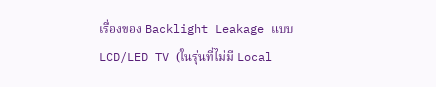เรื่องของ Backlight Leakage แบบ LCD/LED TV (ในรุ่นที่ไม่มี Local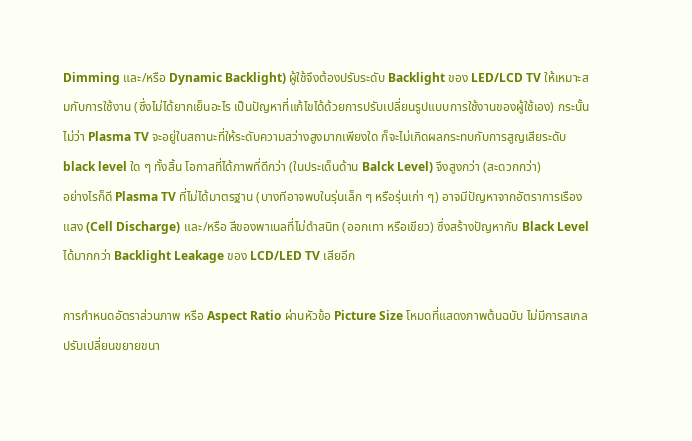Dimming และ/หรือ Dynamic Backlight) ผู้ใช้จึงต้องปรับระดับ Backlight ของ LED/LCD TV ให้เหมาะสมกับการใช้งาน (ซึ่งไม่ได้ยากเย็นอะไร เป็นปัญหาที่แก้ไขได้ด้วยการปรับเปลี่ยนรูปแบบการใช้งานของผู้ใช้เอง) กระนั้นไม่ว่า Plasma TV จะอยู่ในสถานะที่ให้ระดับความสว่างสูงมากเพียงใด ก็จะไม่เกิดผลกระทบกับการสูญเสียระดับ black level ใด ๆ ทั้งสิ้น โอกาสที่ได้ภาพที่ดีกว่า (ในประเด็นด้าน Balck Level) จึงสูงกว่า (สะดวกกว่า)
อย่างไรก็ดี Plasma TV ที่ไม่ได้มาตรฐาน (บางทีอาจพบในรุ่นเล็ก ๆ หรือรุ่นเก่า ๆ) อาจมีปัญหาจากอัตราการเรืองแสง (Cell Discharge) และ/หรือ สีของพาเนลที่ไม่ดำสนิท (ออกเทา หรือเขียว) ซึ่งสร้างปัญหากับ Black Level ได้มากกว่า Backlight Leakage ของ LCD/LED TV เสียอีก

การกำหนดอัตราส่วนภาพ หรือ Aspect Ratio ผ่านหัวข้อ Picture Size โหมดที่แสดงภาพต้นฉบับ ไม่มีการสเกลปรับเปลี่ยนขยายขนา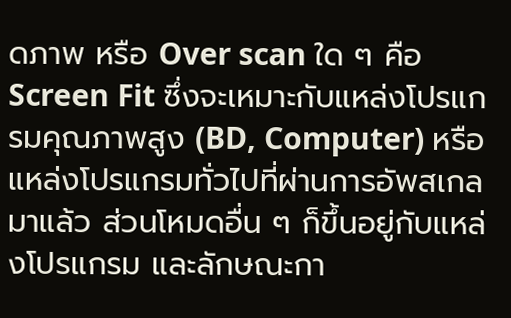ดภาพ หรือ Over scan ใด ๆ คือ Screen Fit ซึ่งจะเหมาะกับแหล่งโปรแกรมคุณภาพสูง (BD, Computer) หรือแหล่งโปรแกรมทั่วไปที่ผ่านการอัพสเกลมาแล้ว ส่วนโหมดอื่น ๆ ก็ขึ้นอยู่กับแหล่งโปรแกรม และลักษณะกา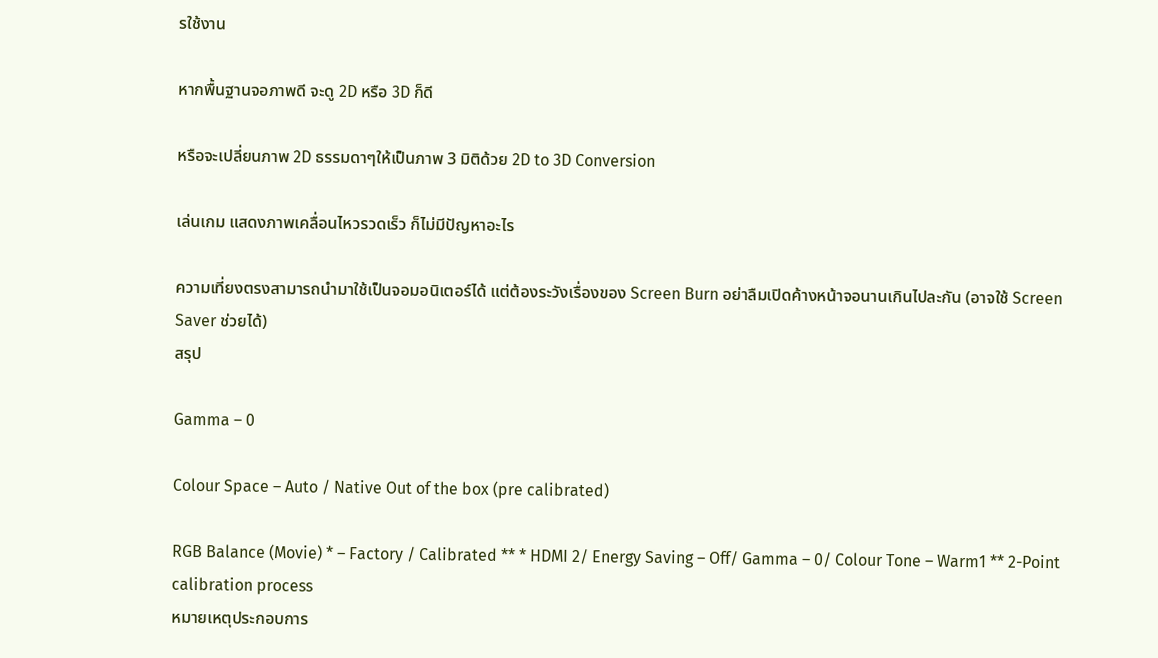รใช้งาน

หากพื้นฐานจอภาพดี จะดู 2D หรือ 3D ก็ดี

หรือจะเปลี่ยนภาพ 2D ธรรมดาๆให้เป็นภาพ 3 มิติด้วย 2D to 3D Conversion

เล่นเกม แสดงภาพเคลื่อนไหวรวดเร็ว ก็ไม่มีปัญหาอะไร

ความเที่ยงตรงสามารถนำมาใช้เป็นจอมอนิเตอร์ได้ แต่ต้องระวังเรื่องของ Screen Burn อย่าลืมเปิดค้างหน้าจอนานเกินไปละกัน (อาจใช้ Screen Saver ช่วยได้)
สรุป

Gamma – 0

Colour Space – Auto / Native Out of the box (pre calibrated)

RGB Balance (Movie) * – Factory / Calibrated ** * HDMI 2/ Energy Saving – Off/ Gamma – 0/ Colour Tone – Warm1 ** 2-Point calibration process
หมายเหตุประกอบการ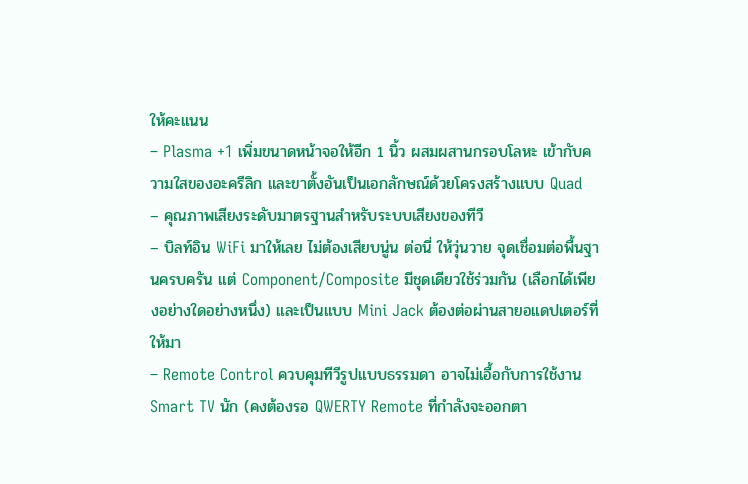ให้คะแนน
– Plasma +1 เพิ่มขนาดหน้าจอให้อีก 1 นิ้ว ผสมผสานกรอบโลหะ เข้ากับความใสของอะครีลิก และขาตั้งอันเป็นเอกลักษณ์ด้วยโครงสร้างแบบ Quad
– คุณภาพเสียงระดับมาตรฐานสำหรับระบบเสียงของทีวี
– บิลท์อิน WiFi มาให้เลย ไม่ต้องเสียบนู่น ต่อนี่ ให้วุ่นวาย จุดเชื่อมต่อพื้นฐานครบครัน แต่ Component/Composite มีชุดเดียวใช้ร่วมกัน (เลือกได้เพียงอย่างใดอย่างหนึ่ง) และเป็นแบบ Mini Jack ต้องต่อผ่านสายอแดปเตอร์ที่ให้มา
– Remote Control ควบคุมทีวีรูปแบบธรรมดา อาจไม่เอื้อกับการใช้งาน Smart TV นัก (คงต้องรอ QWERTY Remote ที่กำลังจะออกตา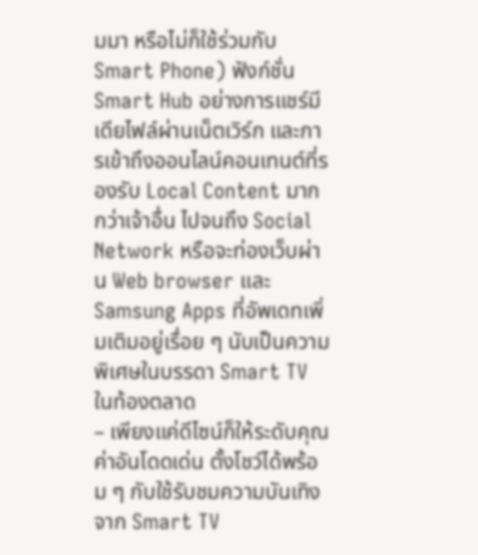มมา หรือไม่ก็ใช้ร่วมกับ Smart Phone) ฟังก์ชั่น Smart Hub อย่างการแชร์มีเดียไฟล์ผ่านเน็ตเวิร์ก และการเข้าถึงออนไลน์คอนเทนต์ที่รองรับ Local Content มากกว่าเจ้าอื่น ไปจนถึง Social Network หรือจะท่องเว็บผ่าน Web browser และ Samsung Apps ที่อัพเดทเพิ่มเติมอยู่เรื่อย ๆ นับเป็นความพิเศษในบรรดา Smart TV ในท้องตลาด
– เพียงแค่ดีไซน์ก็ให้ระดับคุณค่าอันโดดเด่น ตั้งโชว์ได้พร้อม ๆ กับใช้รับชมความบันเทิงจาก Smart TV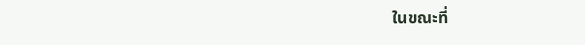ในขณะที่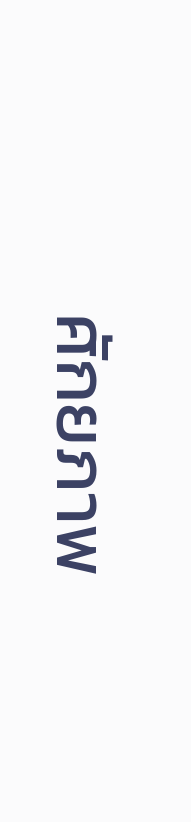ศักยภาพ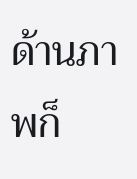ด้านภาพก็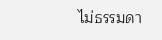ไม่ธรรมดา